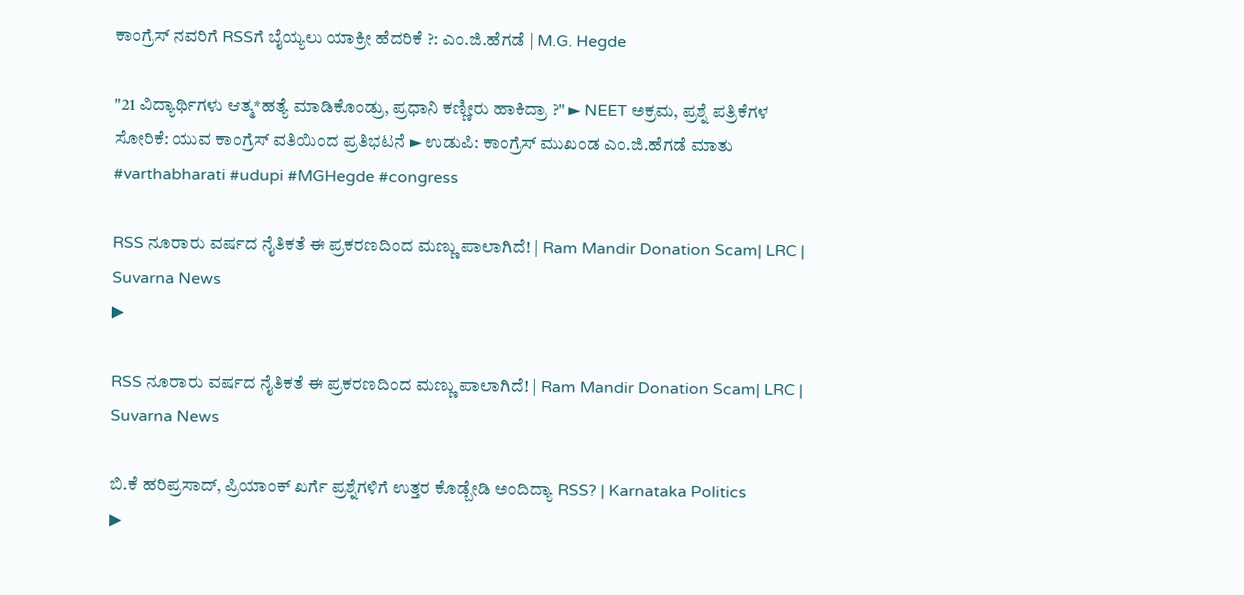ಕಾಂಗ್ರೆಸ್ ನವರಿಗೆ RSSಗೆ ಬೈಯ್ಯಲು ಯಾಕ್ರೀ ಹೆದರಿಕೆ ?: ಎಂ.ಜಿ.ಹೆಗಡೆ | M.G. Hegde

"21 ವಿದ್ಯಾರ್ಥಿಗಳು ಆತ್ಮ*ಹತ್ಯೆ ಮಾಡಿಕೊಂಡ್ರು, ಪ್ರಧಾನಿ ಕಣ್ಣೀರು ಹಾಕಿದ್ರಾ ?" ► NEET ಅಕ್ರಮ, ಪ್ರಶ್ನೆ ಪತ್ರಿಕೆಗಳ ಸೋರಿಕೆ: ಯುವ ಕಾಂಗ್ರೆಸ್ ವತಿಯಿಂದ ಪ್ರತಿಭಟನೆ ► ಉಡುಪಿ: ಕಾಂಗ್ರೆಸ್ ಮುಖಂಡ ಎಂ.ಜಿ.ಹೆಗಡೆ ಮಾತು #varthabharati #udupi #MGHegde #congress

RSS ನೂರಾರು ವರ್ಷದ ನೈತಿಕತೆ ಈ ಪ್ರಕರಣದಿಂದ ಮಣ್ಣು ಪಾಲಾಗಿದೆ! | Ram Mandir Donation Scam| LRC | Suvarna News
▶

RSS ನೂರಾರು ವರ್ಷದ ನೈತಿಕತೆ ಈ ಪ್ರಕರಣದಿಂದ ಮಣ್ಣು ಪಾಲಾಗಿದೆ! | Ram Mandir Donation Scam| LRC | Suvarna News

ಬಿ.ಕೆ ಹರಿಪ್ರಸಾದ್, ಪ್ರಿಯಾಂಕ್ ಖರ್ಗೆ ಪ್ರಶ್ನೆಗಳಿಗೆ ಉತ್ತರ ಕೊಡ್ಬೇಡಿ ಅಂದಿದ್ಯಾ RSS? | Karnataka Politics
▶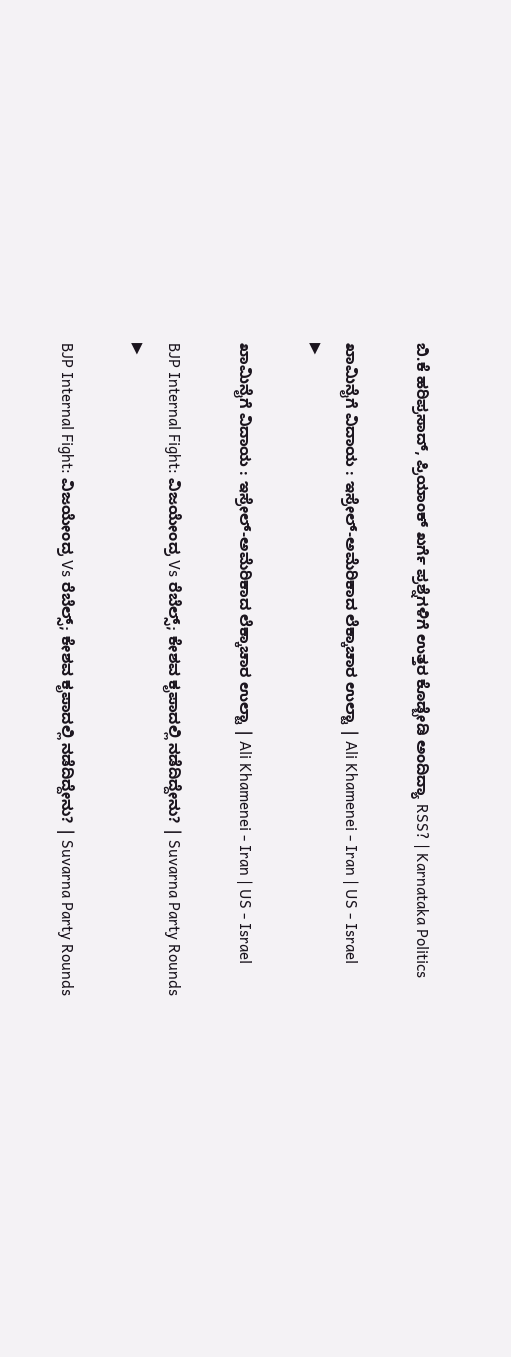ಬಿ.ಕೆ ಹರಿಪ್ರಸಾದ್, ಪ್ರಿಯಾಂಕ್ ಖರ್ಗೆ ಪ್ರಶ್ನೆಗಳಿಗೆ ಉತ್ತರ ಕೊಡ್ಬೇಡಿ ಅಂದಿದ್ಯಾ RSS? | Karnataka Politics

ಖಾಮಿನೈಗೆ ವಿದಾಯ : ಇಸ್ರೇಲ್-ಅಮೆರಿಕಾದ ಲೆಕ್ಕಾಚಾರ ಉಲ್ಟಾ | Ali Khamenei - Iran | US - Israel
▶

ಖಾಮಿನೈಗೆ ವಿದಾಯ : ಇಸ್ರೇಲ್-ಅಮೆರಿಕಾದ ಲೆಕ್ಕಾಚಾರ ಉಲ್ಟಾ | Ali Khamenei - Iran | US - Israel

BJP Internal Fight: ವಿಜಯೇಂದ್ರ Vs ರೆಬೆಲ್ಸ್; ಕೇಶವ ಕೃಪಾದಲ್ಲಿ ನಡೆದಿದ್ದೇನು? | Suvarna Party Rounds
▶

BJP Internal Fight: ವಿಜಯೇಂದ್ರ Vs ರೆಬೆಲ್ಸ್; ಕೇಶವ ಕೃಪಾದಲ್ಲಿ ನಡೆದಿದ್ದೇನು? | Suvarna Party Rounds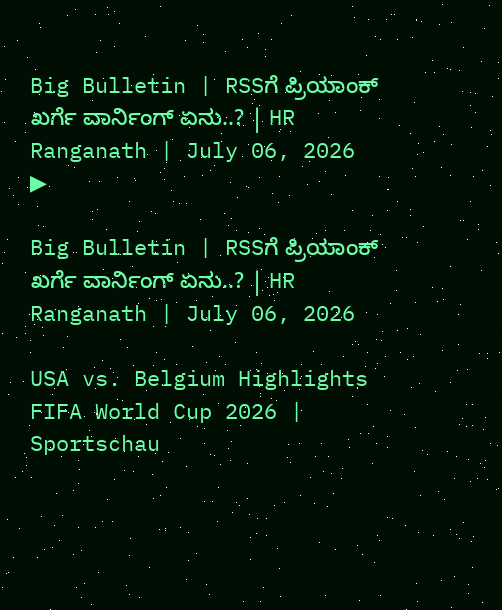Big Bulletin | RSSಗೆ ಪ್ರಿಯಾಂಕ್‌ ಖರ್ಗೆ ವಾರ್ನಿಂಗ್‌ ಏನು..? | HR Ranganath | July 06, 2026
▶

Big Bulletin | RSSಗೆ ಪ್ರಿಯಾಂಕ್‌ ಖರ್ಗೆ ವಾರ್ನಿಂಗ್‌ ಏನು..? | HR Ranganath | July 06, 2026

USA vs. Belgium Highlights FIFA World Cup 2026 | Sportschau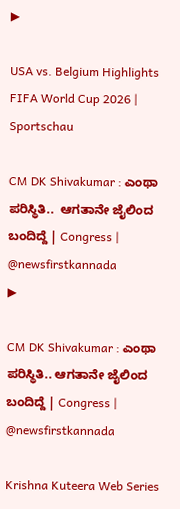▶

USA vs. Belgium Highlights FIFA World Cup 2026 | Sportschau

CM DK Shivakumar : ಎಂಥಾ ಪರಿಸ್ಥಿತಿ..  ಆಗತಾನೇ ಜೈಲಿಂದ ಬಂದಿದ್ದೆ | Congress | @newsfirstkannada
▶

CM DK Shivakumar : ಎಂಥಾ ಪರಿಸ್ಥಿತಿ.. ಆಗತಾನೇ ಜೈಲಿಂದ ಬಂದಿದ್ದೆ | Congress | @newsfirstkannada

Krishna Kuteera Web Series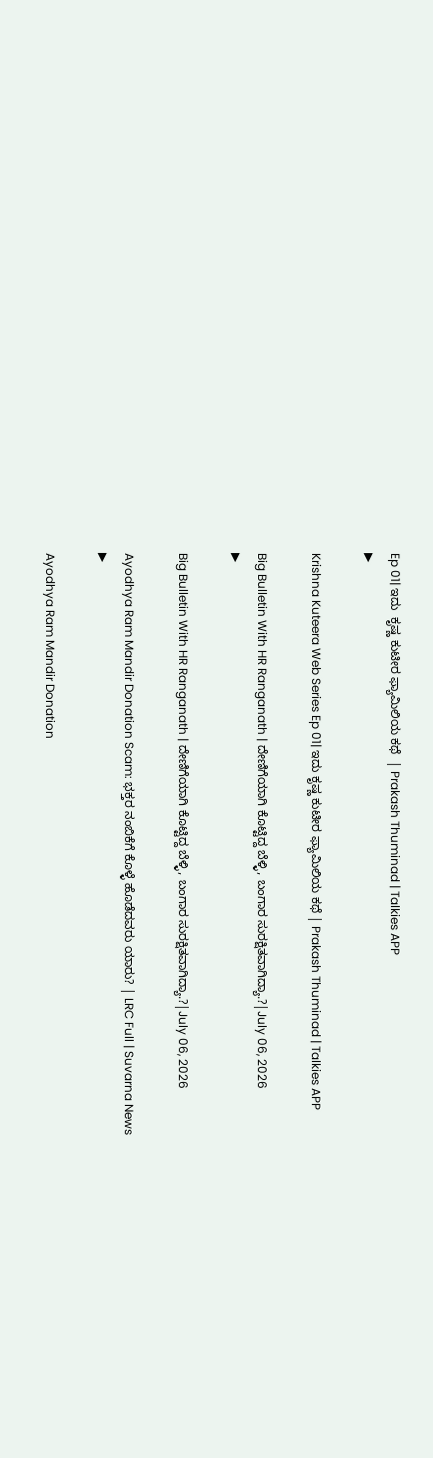Ep 01| ಇದು  ಕೃಷ್ಣ ಕುಟೀರ ಫ್ಯಾಮಿಲಿಯ ಕಥೆ  | Prakash Thuminad | Talkies APP
▶

Krishna Kuteera Web Series Ep 01| ಇದು ಕೃಷ್ಣ ಕುಟೀರ ಫ್ಯಾಮಿಲಿಯ ಕಥೆ | Prakash Thuminad | Talkies APP

Big Bulletin With HR Ranganath | ದೇಣಿಗೆಯಾಗಿ ಕೊಟ್ಟಿದ್ದ ಬೆಳ್ಳಿ, ಬಂಗಾರ ಸುರಕ್ಷಿತವಾಗಿದ್ಯಾ.?|July 06, 2026
▶

Big Bulletin With HR Ranganath | ದೇಣಿಗೆಯಾಗಿ ಕೊಟ್ಟಿದ್ದ ಬೆಳ್ಳಿ, ಬಂಗಾರ ಸುರಕ್ಷಿತವಾಗಿದ್ಯಾ.?|July 06, 2026

Ayodhya Ram Mandir Donation Scam: ಭಕ್ತರ ನಂಬಿಕೆಗೆ ಕೊಳ್ಳೆ ಹೊಡೆದವರು ಯಾರು? | LRC Full | Suvarna News
▶

Ayodhya Ram Mandir Donation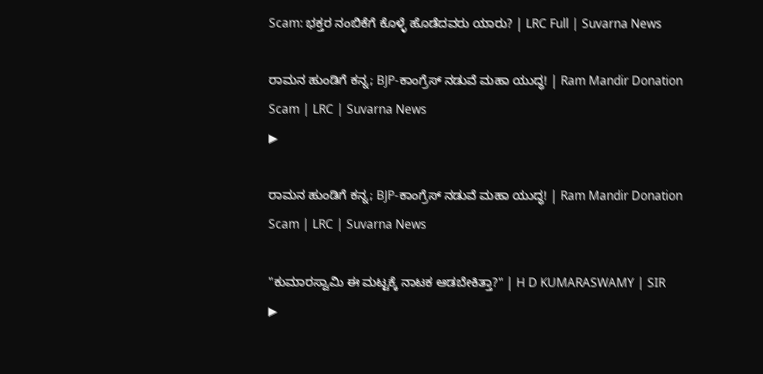Scam: ಭಕ್ತರ ನಂಬಿಕೆಗೆ ಕೊಳ್ಳೆ ಹೊಡೆದವರು ಯಾರು? | LRC Full | Suvarna News

ರಾಮನ ಹುಂಡಿಗೆ ಕನ್ನ; BJP-ಕಾಂಗ್ರೆಸ್ ನಡುವೆ ಮಹಾ ಯುದ್ಧ! | Ram Mandir Donation Scam | LRC | Suvarna News
▶

ರಾಮನ ಹುಂಡಿಗೆ ಕನ್ನ; BJP-ಕಾಂಗ್ರೆಸ್ ನಡುವೆ ಮಹಾ ಯುದ್ಧ! | Ram Mandir Donation Scam | LRC | Suvarna News

"ಕುಮಾರಸ್ವಾಮಿ ಈ ಮಟ್ಟಕ್ಕೆ ನಾಟಕ ಆಡಬೇಕಿತ್ತಾ?" | H D KUMARASWAMY | SIR
▶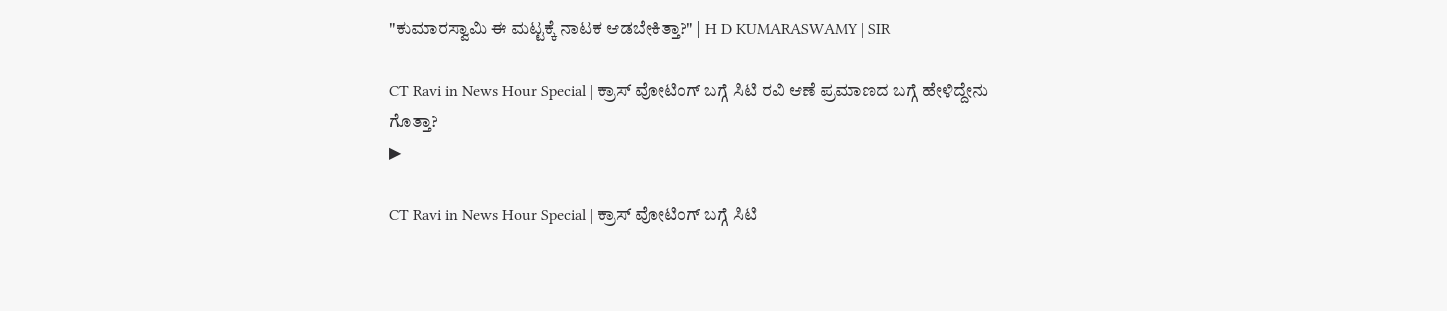"ಕುಮಾರಸ್ವಾಮಿ ಈ ಮಟ್ಟಕ್ಕೆ ನಾಟಕ ಆಡಬೇಕಿತ್ತಾ?" | H D KUMARASWAMY | SIR

CT Ravi in News Hour Special | ಕ್ರಾಸ್ ವೋಟಿಂಗ್ ಬಗ್ಗೆ ಸಿಟಿ ರವಿ ಆಣೆ ಪ್ರಮಾಣದ ಬಗ್ಗೆ ಹೇಳಿದ್ದೇನು ಗೊತ್ತಾ?
▶

CT Ravi in News Hour Special | ಕ್ರಾಸ್ ವೋಟಿಂಗ್ ಬಗ್ಗೆ ಸಿಟಿ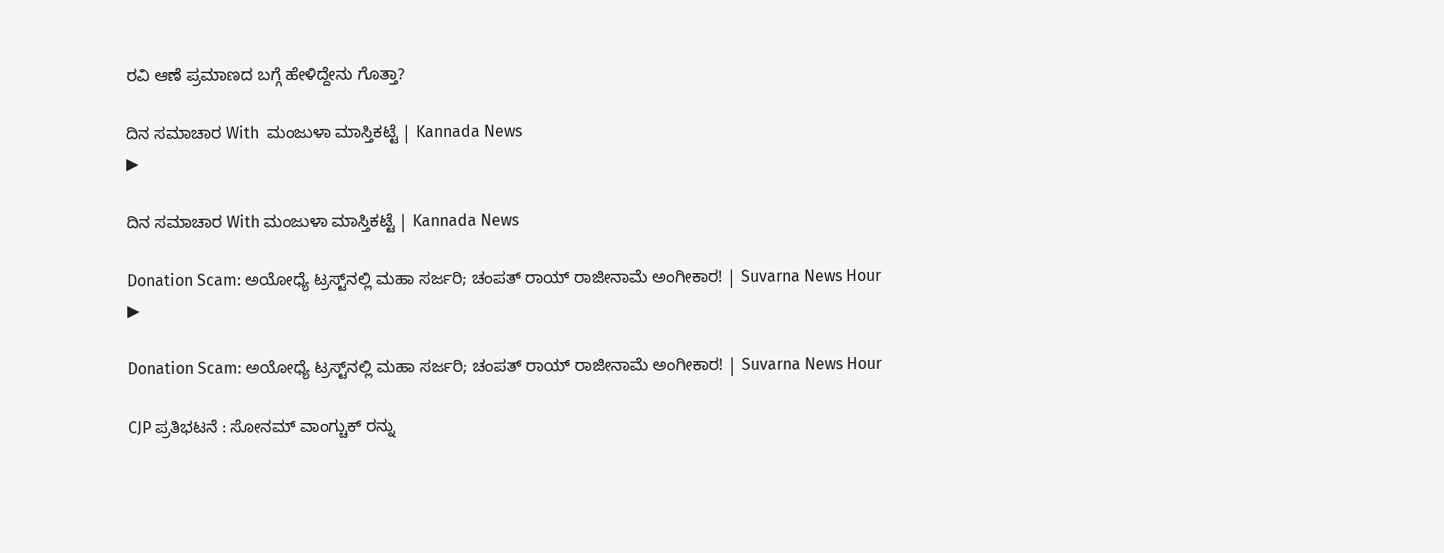ರವಿ ಆಣೆ ಪ್ರಮಾಣದ ಬಗ್ಗೆ ಹೇಳಿದ್ದೇನು ಗೊತ್ತಾ?

ದಿನ ಸಮಾಚಾರ With  ಮಂಜುಳಾ ಮಾಸ್ತಿಕಟ್ಟೆ | Kannada News
▶

ದಿನ ಸಮಾಚಾರ With ಮಂಜುಳಾ ಮಾಸ್ತಿಕಟ್ಟೆ | Kannada News

Donation Scam: ಅಯೋಧ್ಯೆ ಟ್ರಸ್ಟ್‌ನಲ್ಲಿ ಮಹಾ ಸರ್ಜರಿ; ಚಂಪತ್ ರಾಯ್ ರಾಜೀನಾಮೆ ಅಂಗೀಕಾರ! | Suvarna News Hour
▶

Donation Scam: ಅಯೋಧ್ಯೆ ಟ್ರಸ್ಟ್‌ನಲ್ಲಿ ಮಹಾ ಸರ್ಜರಿ; ಚಂಪತ್ ರಾಯ್ ರಾಜೀನಾಮೆ ಅಂಗೀಕಾರ! | Suvarna News Hour

CJP ಪ್ರತಿಭಟನೆ : ಸೋನಮ್ ವಾಂಗ್ಚುಕ್ ರನ್ನು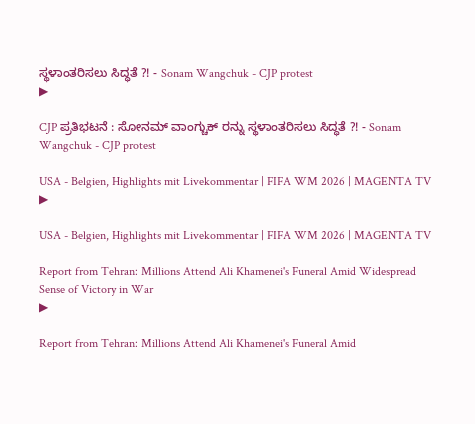ಸ್ಥಳಾಂತರಿಸಲು ಸಿದ್ಧತೆ ?! - Sonam Wangchuk - CJP protest
▶

CJP ಪ್ರತಿಭಟನೆ : ಸೋನಮ್ ವಾಂಗ್ಚುಕ್ ರನ್ನು ಸ್ಥಳಾಂತರಿಸಲು ಸಿದ್ಧತೆ ?! - Sonam Wangchuk - CJP protest

USA - Belgien, Highlights mit Livekommentar | FIFA WM 2026 | MAGENTA TV
▶

USA - Belgien, Highlights mit Livekommentar | FIFA WM 2026 | MAGENTA TV

Report from Tehran: Millions Attend Ali Khamenei's Funeral Amid Widespread Sense of Victory in War
▶

Report from Tehran: Millions Attend Ali Khamenei's Funeral Amid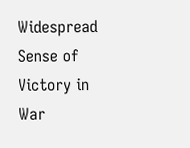Widespread Sense of Victory in War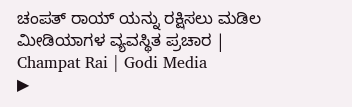ಚಂಪತ್ ರಾಯ್ ಯನ್ನು ರಕ್ಷಿಸಲು ಮಡಿಲ ಮೀಡಿಯಾಗಳ ವ್ಯವಸ್ಥಿತ ಪ್ರಚಾರ | Champat Rai | Godi Media
▶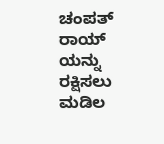ಚಂಪತ್ ರಾಯ್ ಯನ್ನು ರಕ್ಷಿಸಲು ಮಡಿಲ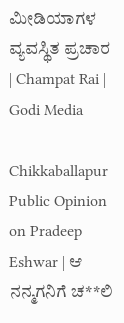ಮೀಡಿಯಾಗಳ ವ್ಯವಸ್ಥಿತ ಪ್ರಚಾರ | Champat Rai | Godi Media

Chikkaballapur Public Opinion on Pradeep Eshwar | ಆ ನನ್ಮಗನಿಗೆ ಚ**ಲಿ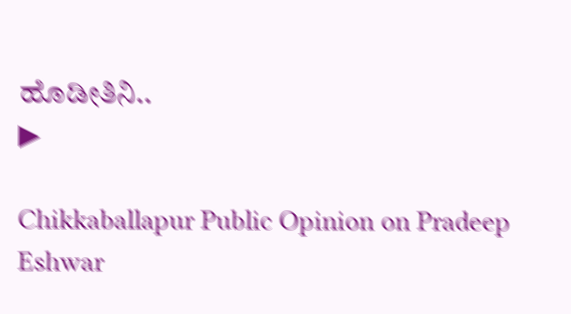ಹೊಡೀತಿನಿ..
▶

Chikkaballapur Public Opinion on Pradeep Eshwar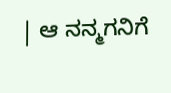| ಆ ನನ್ಮಗನಿಗೆ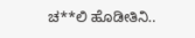ಚ**ಲಿ ಹೊಡೀತಿನಿ..